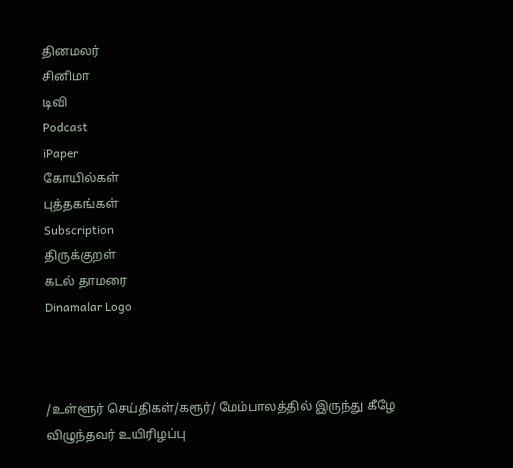தினமலர்
சினிமா
டிவி
Podcast
iPaper
கோயில்கள்
புத்தகங்கள்
Subscription
திருக்குறள்
கடல் தாமரை
Dinamalar Logo



/உள்ளூர் செய்திகள்/கரூர்/ மேம்பாலத்தில் இருந்து கீழே விழுந்தவர் உயிரிழப்பு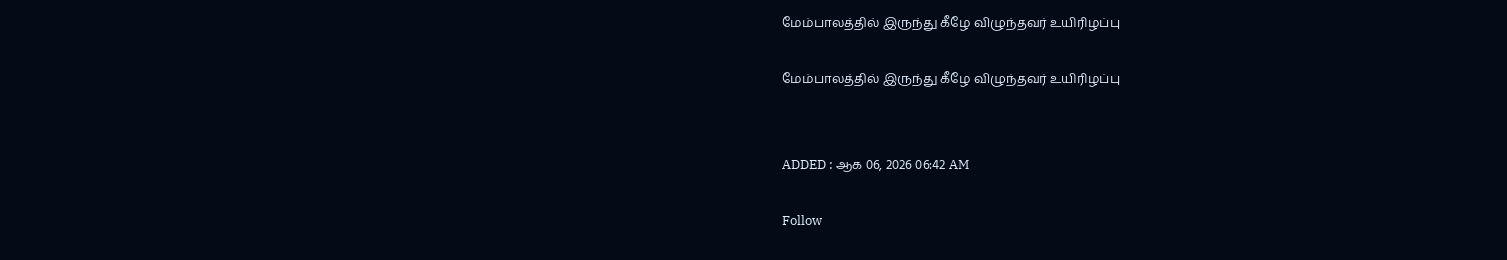மேம்பாலத்தில் இருந்து கீழே விழுந்தவர் உயிரிழப்பு

மேம்பாலத்தில் இருந்து கீழே விழுந்தவர் உயிரிழப்பு


ADDED : ஆக 06, 2026 06:42 AM

Follow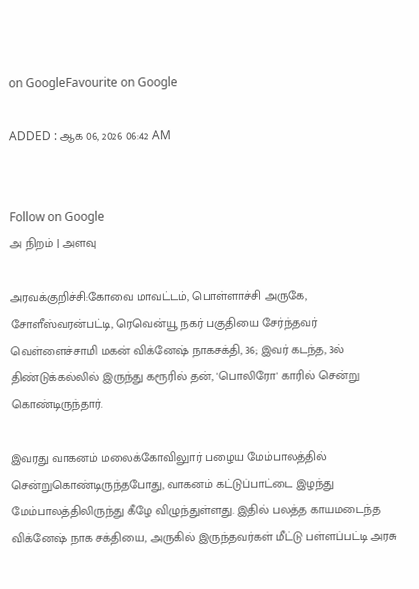on GoogleFavourite on Google

ADDED : ஆக 06, 2026 06:42 AM


Follow on Google
அ நிறம் | அளவு

அரவக்குறிச்சி:கோவை மாவட்டம், பொள்ளாச்சி அருகே, சோளீஸ்வரன்பட்டி, ரெவென்யூ நகர் பகுதியை சேர்ந்தவர் வெள்ளைச்சாமி மகன் விக்னேஷ் நாகசக்தி, 36; இவர் கடந்த, 3ல் திண்டுக்கல்லில் இருந்து கரூரில் தன், 'பொலிரோ' காரில் சென்று கொண்டிருந்தார்.

இவரது வாகனம் மலைக்கோவிலுார் பழைய மேம்பாலத்தில் சென்றுகொண்டிருந்தபோது, வாகனம் கட்டுப்பாட்டை இழந்து மேம்பாலத்திலிருந்து கீழே விழுந்துள்ளது. இதில் பலத்த காயமடைந்த விக்னேஷ் நாக சக்தியை, அருகில் இருந்தவர்கள் மீட்டு பள்ளப்பட்டி அரசு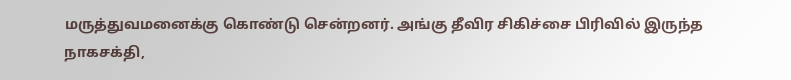மருத்துவமனைக்கு கொண்டு சென்றனர். அங்கு தீவிர சிகிச்சை பிரிவில் இருந்த நாகசக்தி,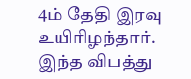4ம் தேதி இரவு உயிரிழந்தார். இந்த விபத்து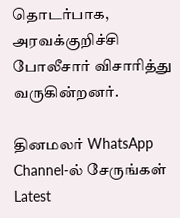தொடர்பாக, அரவக்குறிச்சி போலீசார் விசாரித்து வருகின்றனர்.

தினமலர் WhatsApp Channel-ல் சேருங்கள்
Latest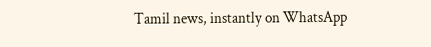Tamil news, instantly on WhatsApp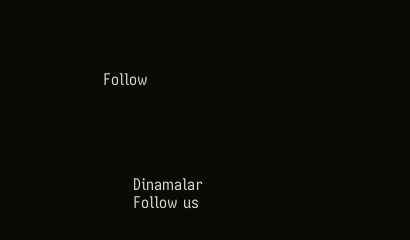Follow





      Dinamalar
      Follow us